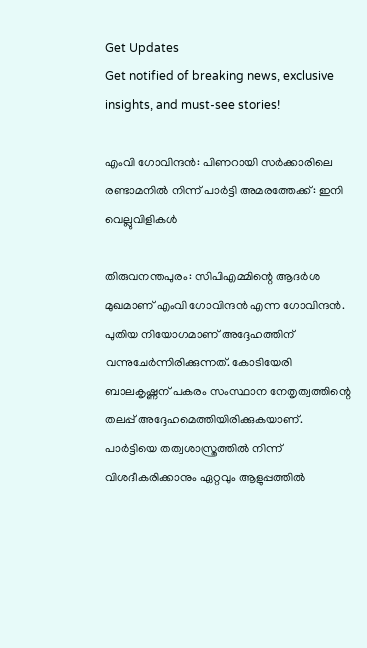Get Updates
Get notified of breaking news, exclusive insights, and must-see stories!

എംവി ഗോവിന്ദന്‍: പിണറായി സര്‍ക്കാരിലെ രണ്ടാമനില്‍ നിന്ന് പാര്‍ട്ടി അമരത്തേക്ക്: ഇനി വെല്ലുവിളികള്‍

തിരുവനന്തപുരം: സിപിഎമ്മിന്റെ ആദര്‍ശ മുഖമാണ് എംവി ഗോവിന്ദന്‍ എന്ന ഗോവിന്ദന്‍. പുതിയ നിയോഗമാണ് അദ്ദേഹത്തിന് വന്നുചേര്‍ന്നിരിക്കുന്നത്. കോടിയേരി ബാലകൃഷ്ണന് പകരം സംസ്ഥാന നേതൃത്വത്തിന്റെ തലപ്പ് അദ്ദേഹമെത്തിയിരിക്കുകയാണ്. പാര്‍ട്ടിയെ തത്വശാസ്ത്രത്തില്‍ നിന്ന് വിശദീകരിക്കാനും ഏറ്റവും ആളുപ്പത്തില്‍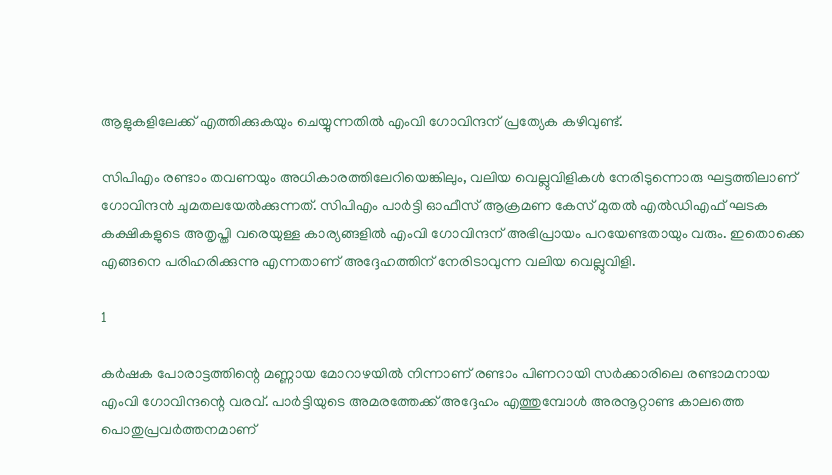ആളുകളിലേക്ക് എത്തിക്കുകയും ചെയ്യുന്നതില്‍ എംവി ഗോവിന്ദന് പ്രത്യേക കഴിവുണ്ട്.

സിപിഎം രണ്ടാം തവണയും അധികാരത്തിലേറിയെങ്കിലും, വലിയ വെല്ലുവിളികള്‍ നേരിടുന്നൊരു ഘട്ടത്തിലാണ് ഗോവിന്ദന്‍ ചുമതലയേല്‍ക്കുന്നത്. സിപിഎം പാര്‍ട്ടി ഓഫീസ് ആക്രമണ കേസ് മുതല്‍ എല്‍ഡിഎഫ് ഘടക കക്ഷികളുടെ അതൃപ്തി വരെയുള്ള കാര്യങ്ങളില്‍ എംവി ഗോവിന്ദന് അഭിപ്രായം പറയേണ്ടതായും വരും. ഇതൊക്കെ എങ്ങനെ പരിഹരിക്കുന്നു എന്നതാണ് അദ്ദേഹത്തിന് നേരിടാവുന്ന വലിയ വെല്ലുവിളി.

1

കര്‍ഷക പോരാട്ടത്തിന്റെ മണ്ണായ മോറാഴയില്‍ നിന്നാണ് രണ്ടാം പിണറായി സര്‍ക്കാരിലെ രണ്ടാമനായ എംവി ഗോവിന്ദന്റെ വരവ്. പാര്‍ട്ടിയുടെ അമരത്തേക്ക് അദ്ദേഹം എത്തുമ്പോള്‍ അരനൂറ്റാണ്ട കാലത്തെ പൊതുപ്രവര്‍ത്തനമാണ്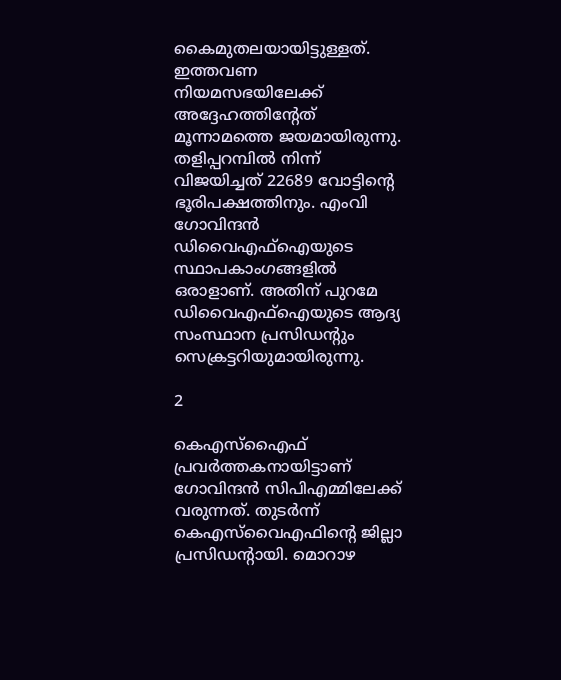കൈമുതലയായിട്ടുള്ളത്. ഇത്തവണ നിയമസഭയിലേക്ക് അദ്ദേഹത്തിന്റേത് മൂന്നാമത്തെ ജയമായിരുന്നു. തളിപ്പറമ്പില്‍ നിന്ന് വിജയിച്ചത് 22689 വോട്ടിന്റെ ഭൂരിപക്ഷത്തിനും. എംവി ഗോവിന്ദന്‍ ഡിവൈഎഫ്‌ഐയുടെ സ്ഥാപകാംഗങ്ങളില്‍ ഒരാളാണ്. അതിന് പുറമേ ഡിവൈഎഫ്‌ഐയുടെ ആദ്യ സംസ്ഥാന പ്രസിഡന്റും സെക്രട്ടറിയുമായിരുന്നു.

2

കെഎസ്‌എൈഫ് പ്രവര്‍ത്തകനായിട്ടാണ് ഗോവിന്ദന്‍ സിപിഎമ്മിലേക്ക് വരുന്നത്. തുടര്‍ന്ന് കെഎസ്‌വൈഎഫിന്റെ ജില്ലാ പ്രസിഡന്റായി. മൊറാഴ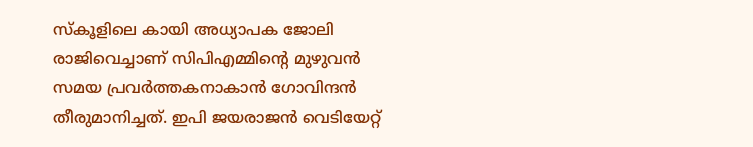സ്‌കൂളിലെ കായി അധ്യാപക ജോലി രാജിവെച്ചാണ് സിപിഎമ്മിന്റെ മുഴുവന്‍ സമയ പ്രവര്‍ത്തകനാകാന്‍ ഗോവിന്ദന്‍ തീരുമാനിച്ചത്. ഇപി ജയരാജന്‍ വെടിയേറ്റ്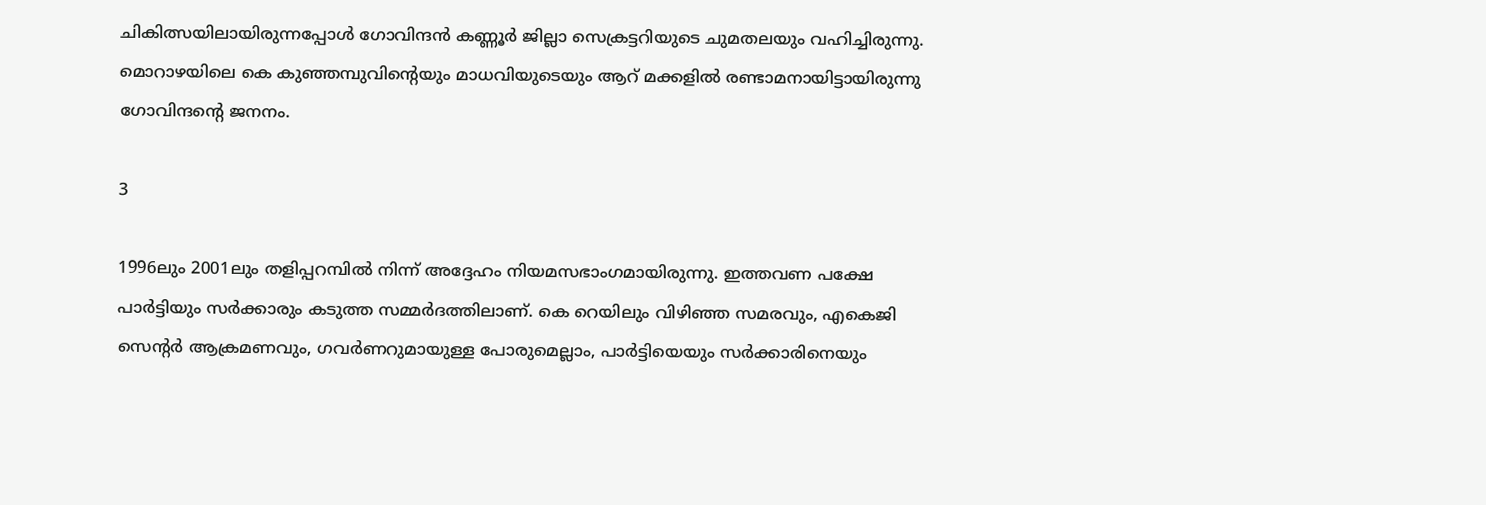ചികിത്സയിലായിരുന്നപ്പോള്‍ ഗോവിന്ദന്‍ കണ്ണൂര്‍ ജില്ലാ സെക്രട്ടറിയുടെ ചുമതലയും വഹിച്ചിരുന്നു. മൊറാഴയിലെ കെ കുഞ്ഞമ്പുവിന്റെയും മാധവിയുടെയും ആറ് മക്കളില്‍ രണ്ടാമനായിട്ടായിരുന്നു ഗോവിന്ദന്റെ ജനനം.

3

1996ലും 2001ലും തളിപ്പറമ്പില്‍ നിന്ന് അദ്ദേഹം നിയമസഭാംഗമായിരുന്നു. ഇത്തവണ പക്ഷേ പാര്‍ട്ടിയും സര്‍ക്കാരും കടുത്ത സമ്മര്‍ദത്തിലാണ്. കെ റെയിലും വിഴിഞ്ഞ സമരവും, എകെജി സെന്റര്‍ ആക്രമണവും, ഗവര്‍ണറുമായുള്ള പോരുമെല്ലാം, പാര്‍ട്ടിയെയും സര്‍ക്കാരിനെയും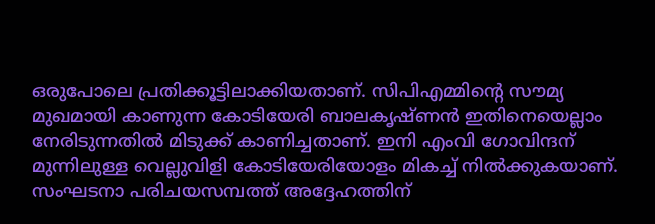ഒരുപോലെ പ്രതിക്കൂട്ടിലാക്കിയതാണ്. സിപിഎമ്മിന്റെ സൗമ്യ മുഖമായി കാണുന്ന കോടിയേരി ബാലകൃഷ്ണന്‍ ഇതിനെയെല്ലാം നേരിടുന്നതില്‍ മിടുക്ക് കാണിച്ചതാണ്. ഇനി എംവി ഗോവിന്ദന് മുന്നിലുള്ള വെല്ലുവിളി കോടിയേരിയോളം മികച്ച് നില്‍ക്കുകയാണ്. സംഘടനാ പരിചയസമ്പത്ത് അദ്ദേഹത്തിന്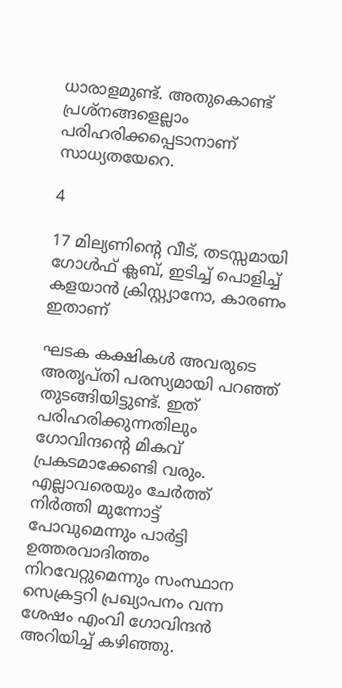ധാരാളമുണ്ട്. അതുകൊണ്ട് പ്രശ്‌നങ്ങളെല്ലാം പരിഹരിക്കപ്പെടാനാണ് സാധ്യതയേറെ.

4

17 മില്യണിന്റെ വീട്, തടസ്സമായി ഗോള്‍ഫ് ക്ലബ്, ഇടിച്ച് പൊളിച്ച് കളയാന്‍ ക്രിസ്റ്റ്യാനോ, കാരണം ഇതാണ്

ഘടക കക്ഷികള്‍ അവരുടെ അതൃപ്തി പരസ്യമായി പറഞ്ഞ് തുടങ്ങിയിട്ടുണ്ട്. ഇത് പരിഹരിക്കുന്നതിലും ഗോവിന്ദന്റെ മികവ് പ്രകടമാക്കേണ്ടി വരും. എല്ലാവരെയും ചേര്‍ത്ത് നിര്‍ത്തി മുന്നോട്ട് പോവുമെന്നും പാര്‍ട്ടി ഉത്തരവാദിത്തം നിറവേറ്റുമെന്നും സംസ്ഥാന സെക്രട്ടറി പ്രഖ്യാപനം വന്ന ശേഷം എംവി ഗോവിന്ദന്‍ അറിയിച്ച് കഴിഞ്ഞു.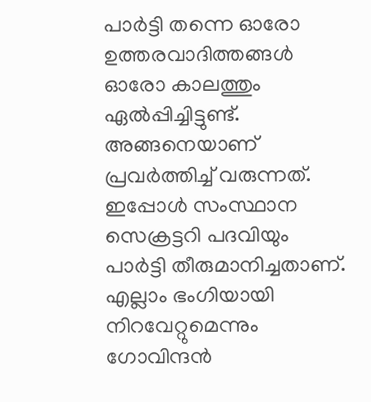പാര്‍ട്ടി തന്നെ ഓരോ ഉത്തരവാദിത്തങ്ങള്‍ ഓരോ കാലത്തും ഏല്‍പ്പിച്ചിട്ടുണ്ട്. അങ്ങനെയാണ് പ്രവര്‍ത്തിച്ച് വരുന്നത്. ഇപ്പോള്‍ സംസ്ഥാന സെക്രട്ടറി പദവിയും പാര്‍ട്ടി തീരുമാനിച്ചതാണ്. എല്ലാം ഭംഗിയായി നിറവേറ്റുമെന്നും ഗോവിന്ദന്‍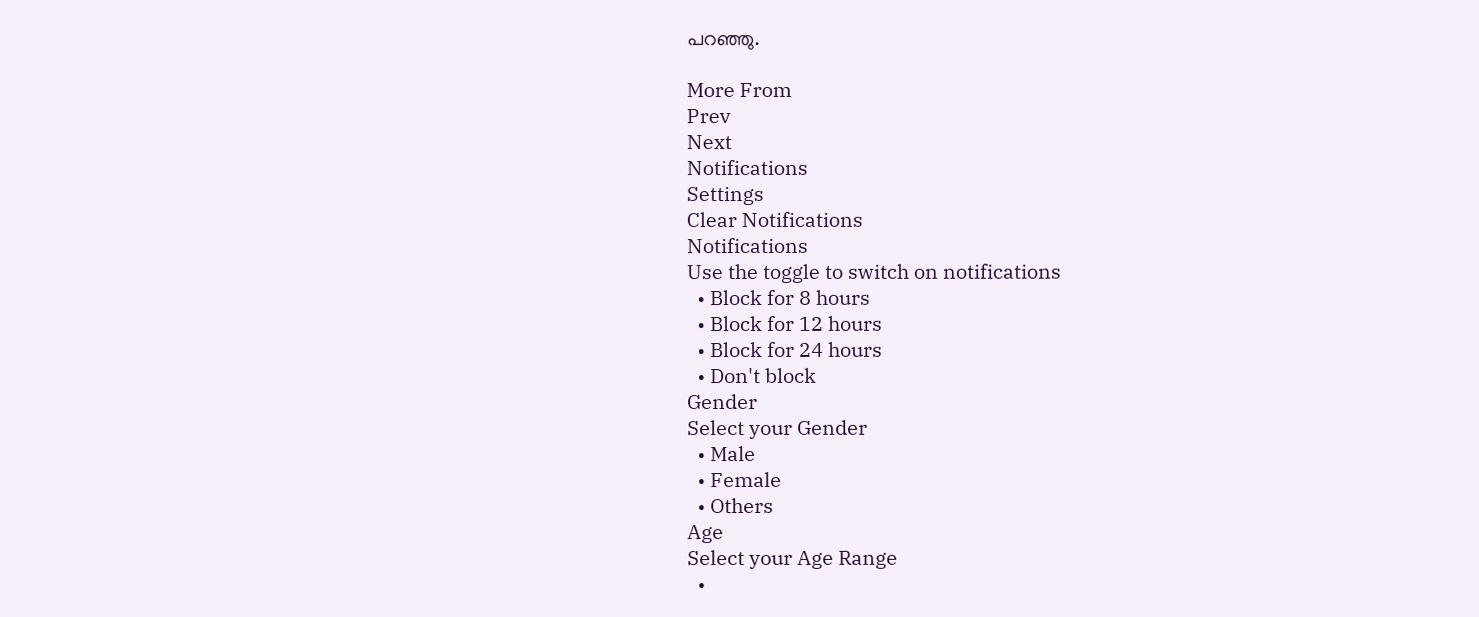പറഞ്ഞു.

More From
Prev
Next
Notifications
Settings
Clear Notifications
Notifications
Use the toggle to switch on notifications
  • Block for 8 hours
  • Block for 12 hours
  • Block for 24 hours
  • Don't block
Gender
Select your Gender
  • Male
  • Female
  • Others
Age
Select your Age Range
  •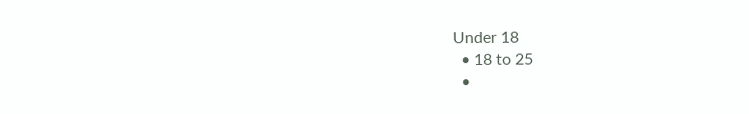Under 18
  • 18 to 25
  •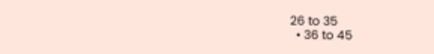26 to 35
  • 36 to 45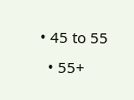• 45 to 55
  • 55+